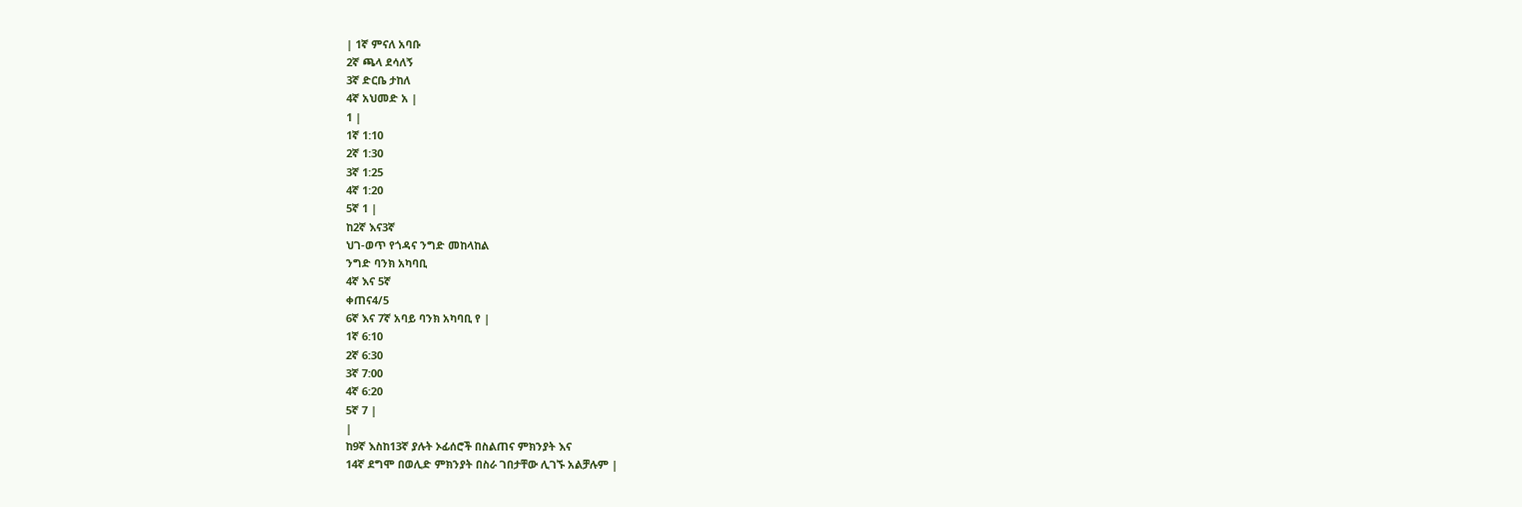| 1ኛ ምናለ አባቡ
2ኛ ጫላ ደሳለኝ
3ኛ ድርቤ ታከለ
4ኛ አህመድ አ |
1 |
1ኛ 1:10
2ኛ 1:30
3ኛ 1:25
4ኛ 1:20
5ኛ 1 |
ከ2ኛ እና3ኛ
ህገ-ወጥ የጎዳና ንግድ መከላከል
ንግድ ባንክ አካባቢ
4ኛ እና 5ኛ
ቀጠና4/5
6ኛ እና 7ኛ አባይ ባንክ አካባቢ የ |
1ኛ 6:10
2ኛ 6:30
3ኛ 7:00
4ኛ 6:20
5ኛ 7 |
|
ከ9ኛ እስከ13ኛ ያሉት ኦፊሰሮች በስልጠና ምክንያት እና
14ኛ ደግሞ በወሊድ ምክንያት በስራ ገበታቸው ሊገኙ አልቻሉም |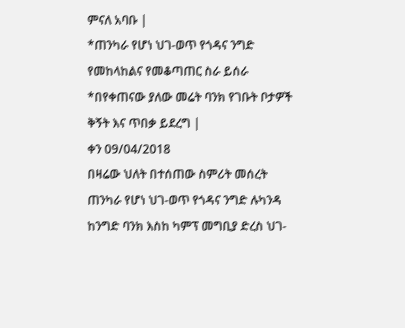ምናለ አባቡ |
*ጠንካራ የሆነ ህገ-ወጥ የጎዳና ንግድ የመከላከልና የመቆጣጠር ስራ ይሰራ
*በየቀጠናው ያለው መሬት ባንክ የገቡት ቦታዎች ቅኝት እና ጥበቃ ይደረግ |
ቀን 09/04/2018
በዛሬው ህለት በተሰጠው ስምሪት መሰረት ጠንካራ የሆነ ህገ-ወጥ የጎዳና ንግድ ሉካንዳ ከንግድ ባንክ እስከ ካምፕ መግቢያ ድረስ ህገ-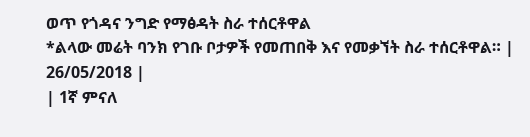ወጥ የጎዳና ንግድ የማፅዳት ስራ ተሰርቶዋል
*ልላው መሬት ባንክ የገቡ ቦታዎች የመጠበቅ እና የመቃኘት ስራ ተሰርቶዋል። |
26/05/2018 |
| 1ኛ ምናለ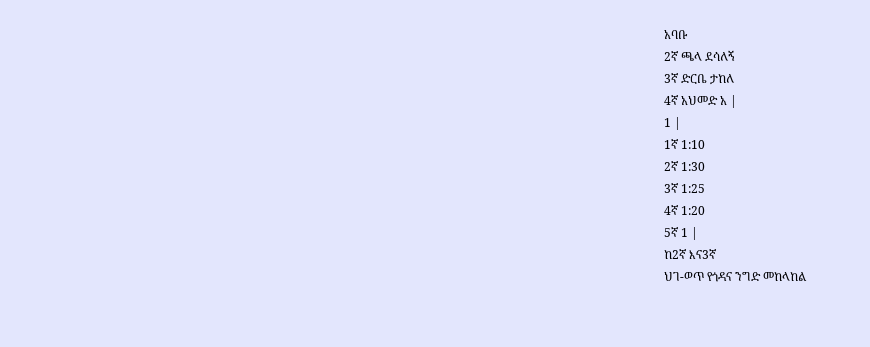አባቡ
2ኛ ጫላ ደሳለኝ
3ኛ ድርቤ ታከለ
4ኛ አህመድ አ |
1 |
1ኛ 1:10
2ኛ 1:30
3ኛ 1:25
4ኛ 1:20
5ኛ 1 |
ከ2ኛ እና3ኛ
ህገ-ወጥ የጎዳና ንግድ መከላከል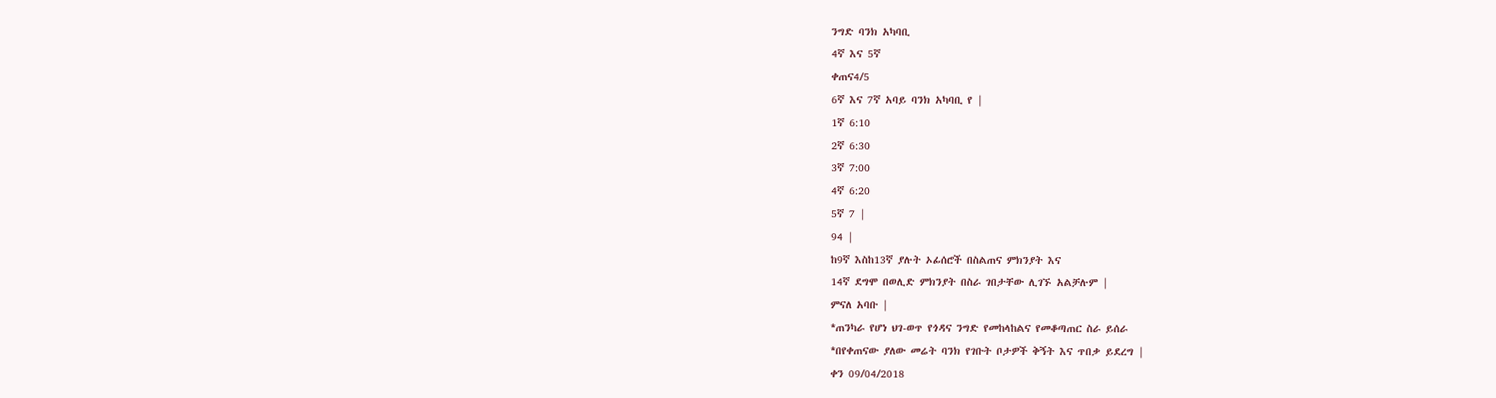ንግድ ባንክ አካባቢ
4ኛ እና 5ኛ
ቀጠና4/5
6ኛ እና 7ኛ አባይ ባንክ አካባቢ የ |
1ኛ 6:10
2ኛ 6:30
3ኛ 7:00
4ኛ 6:20
5ኛ 7 |
94 |
ከ9ኛ እስከ13ኛ ያሉት ኦፊሰሮች በስልጠና ምክንያት እና
14ኛ ደግሞ በወሊድ ምክንያት በስራ ገበታቸው ሊገኙ አልቻሉም |
ምናለ አባቡ |
*ጠንካራ የሆነ ህገ-ወጥ የጎዳና ንግድ የመከላከልና የመቆጣጠር ስራ ይሰራ
*በየቀጠናው ያለው መሬት ባንክ የገቡት ቦታዎች ቅኝት እና ጥበቃ ይደረግ |
ቀን 09/04/2018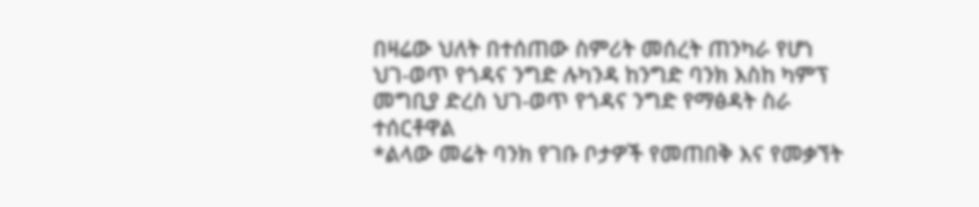በዛሬው ህለት በተሰጠው ስምሪት መሰረት ጠንካራ የሆነ ህገ-ወጥ የጎዳና ንግድ ሉካንዳ ከንግድ ባንክ እስከ ካምፕ መግቢያ ድረስ ህገ-ወጥ የጎዳና ንግድ የማፅዳት ስራ ተሰርቶዋል
*ልላው መሬት ባንክ የገቡ ቦታዎች የመጠበቅ እና የመቃኘት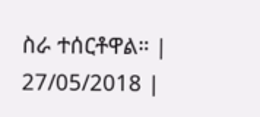ስራ ተሰርቶዋል። |
27/05/2018 |